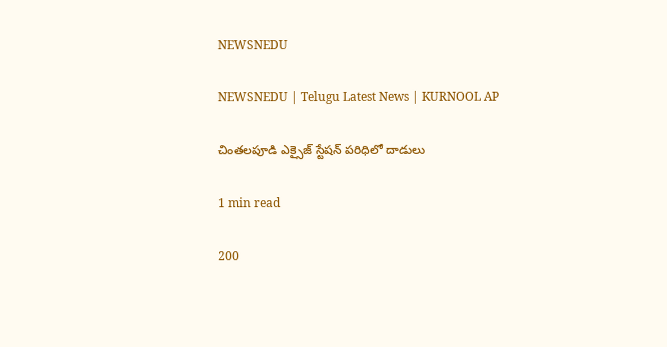NEWSNEDU

NEWSNEDU | Telugu Latest News | KURNOOL AP

చింతలపూడి ఎక్సైజ్ స్టేషన్ పరిధిలో దాడులు

1 min read

200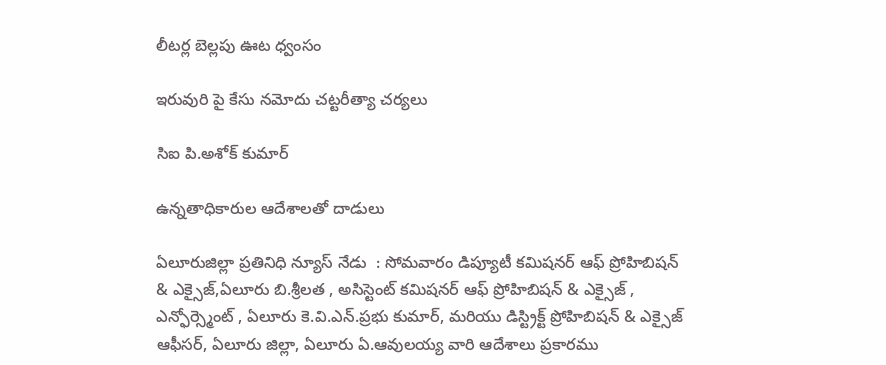లీటర్ల బెల్లపు ఊట ధ్వంసం

ఇరువురి పై కేసు నమోదు చట్టరీత్యా చర్యలు

సిఐ పి.అశోక్ కుమార్

ఉన్నతాధికారుల ఆదేశాలతో దాడులు

ఏలూరుజిల్లా ప్రతినిధి న్యూస్ నేడు  : సోమవారం డిప్యూటీ కమిషనర్ ఆఫ్ ప్రోహిబిషన్ & ఎక్సైజ్,ఏలూరు బి.శ్రీలత , అసిస్టెంట్ కమిషనర్ ఆఫ్ ప్రోహిబిషన్ & ఎక్సైజ్ , ఎన్ఫోర్స్మెంట్ , ఏలూరు కె.వి.ఎన్.ప్రభు కుమార్, మరియు డిస్ట్రిక్ట్ ప్రోహిబిషన్ & ఎక్సైజ్ ఆఫీసర్, ఏలూరు జిల్లా, ఏలూరు ఏ.ఆవులయ్య వారి ఆదేశాలు ప్రకారము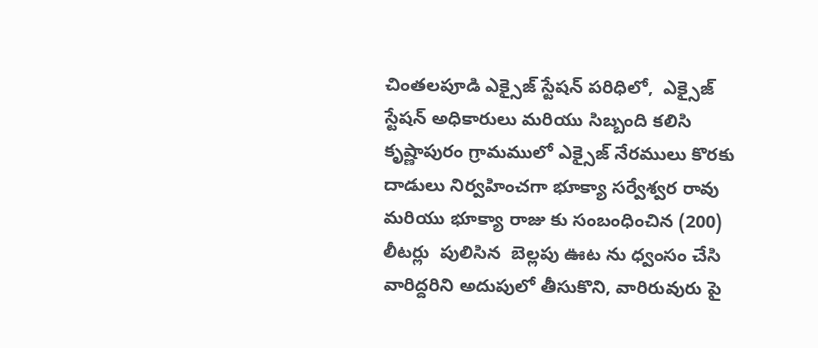చింతలపూడి ఎక్సైజ్ స్టేషన్ పరిధిలో,  ఎక్సైజ్  స్టేషన్ అధికారులు మరియు సిబ్బంది కలిసి కృష్ణాపురం గ్రామములో ఎక్సైజ్ నేరములు కొరకు దాడులు నిర్వహించగా భూక్యా సర్వేశ్వర రావు మరియు భూక్యా రాజు కు సంబంధించిన (200) లీటర్లు  పులిసిన  బెల్లపు ఊట ను ధ్వంసం చేసి వారిద్దరిని అదుపులో తీసుకొని, వారిరువురు పై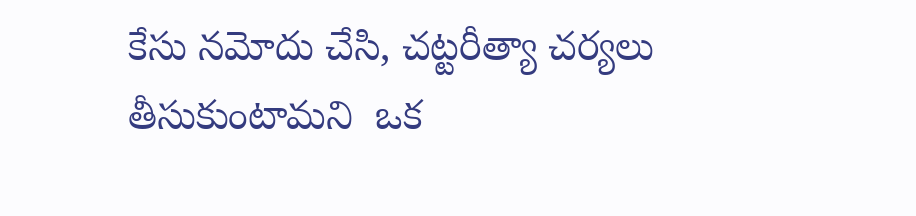కేసు నమోదు చేసి, చట్టరీత్యా చర్యలు తీసుకుంటామని  ఒక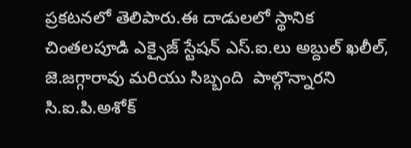ప్రకటనలో తెలిపారు.ఈ దాడులలో స్థానిక చింతలపూడి ఎక్సైజ్ స్టేషన్ ఎస్.ఐ.లు అబ్దుల్ ఖలీల్, జె.జగ్గారావు మరియు సిబ్బంది  పాల్గొన్నారని సి.ఐ.పి.అశోక్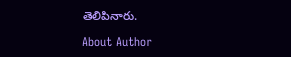తెలిపినారు.

About Author